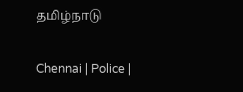தமிழ்நாடு

Chennai | Police |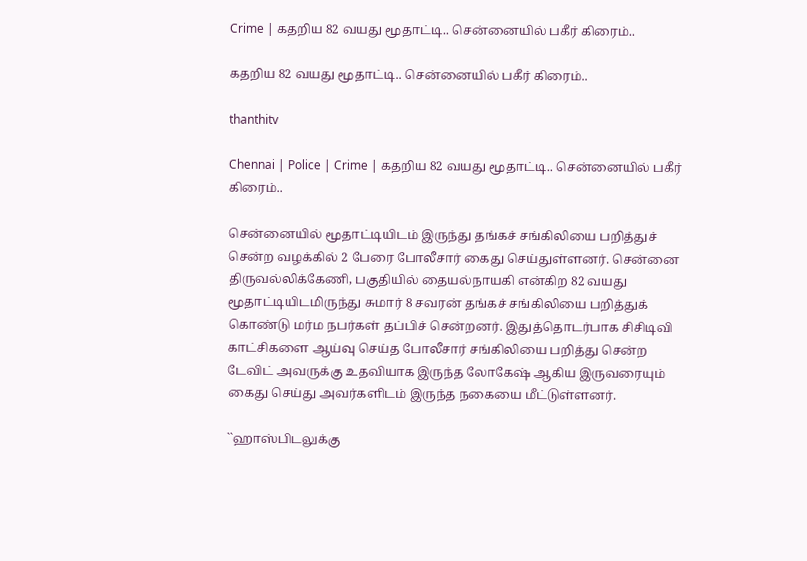Crime | கதறிய 82 வயது மூதாட்டி.. சென்னையில் பகீர் கிரைம்..

கதறிய 82 வயது மூதாட்டி.. சென்னையில் பகீர் கிரைம்..

thanthitv

Chennai | Police | Crime | கதறிய 82 வயது மூதாட்டி.. சென்னையில் பகீர் கிரைம்..

சென்னையில் மூதாட்டியிடம் இருந்து தங்கச் சங்கிலியை பறித்துச் சென்ற வழக்கில் 2 பேரை போலீசார் கைது செய்துள்ளனர். சென்னை திருவல்லிக்கேணி, பகுதியில் தையல்நாயகி என்கிற 82 வயது மூதாட்டியிடமிருந்து சுமார் 8 சவரன் தங்கச் சங்கிலியை பறித்துக் கொண்டு மர்ம நபர்கள் தப்பிச் சென்றனர். இதுத்தொடர்பாக சிசிடிவி காட்சிகளை ஆய்வு செய்த போலீசார் சங்கிலியை பறித்து சென்ற டேவிட் அவருக்கு உதவியாக இருந்த லோகேஷ் ஆகிய இருவரையும் கைது செய்து அவர்களிடம் இருந்த நகையை மீட்டுள்ளனர்.

``ஹாஸ்பிடலுக்கு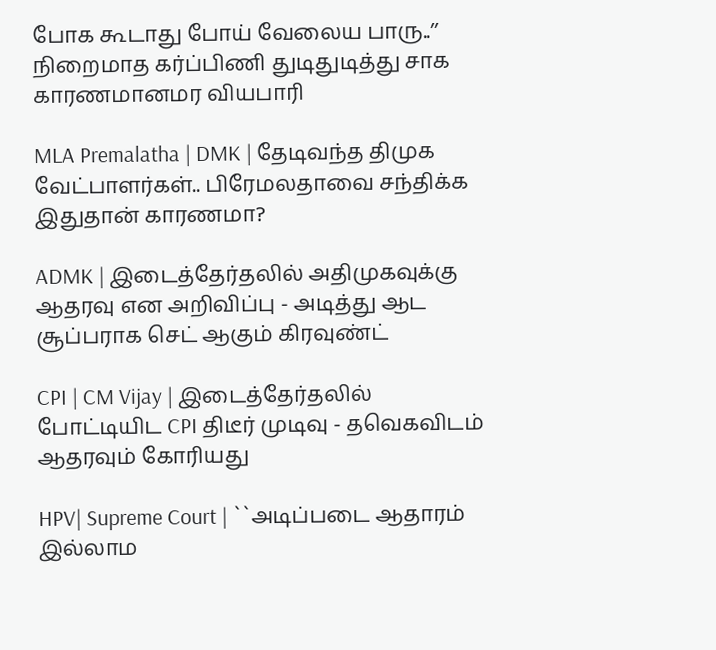போக கூடாது போய் வேலைய பாரு..’’ நிறைமாத கர்ப்பிணி துடிதுடித்து சாக காரணமானமர வியபாரி

MLA Premalatha | DMK | தேடிவந்த திமுக வேட்பாளர்கள்.. பிரேமலதாவை சந்திக்க இதுதான் காரணமா?

ADMK | இடைத்தேர்தலில் அதிமுகவுக்கு ஆதரவு என அறிவிப்பு - அடித்து ஆட சூப்பராக செட் ஆகும் கிரவுண்ட்

CPI | CM Vijay | இடைத்தேர்தலில் போட்டியிட CPI திடீர் முடிவு - தவெகவிடம் ஆதரவும் கோரியது

HPV| Supreme Court | ``அடிப்படை ஆதாரம் இல்லாம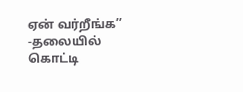ஏன் வர்றீங்க’’ -தலையில் கொட்டி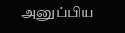அனுப்பிய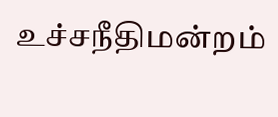உச்சநீதிமன்றம்